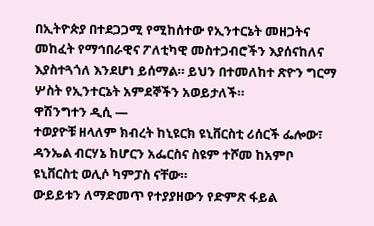በኢትዮጵያ በተደጋጋሚ የሚከሰተው የኢንተርኔት መዘጋትና መከፈት የማኅበራዊና ፖለቲካዊ መስተጋብሮችን እያሰናከለና እያስተጓጎለ እንደሆነ ይሰማል። ይህን በተመለከተ ጽዮን ግርማ ሦስት የኢንተርኔት አምደኞችን አወይታለች።
ዋሽንግተን ዲሲ —
ተወያዮቹ ዘላለም ክብረት ከኒዩርክ ዩኒቨርስቲ ሪሰርች ፌሎው፣ ዳንኤል ብርሃኔ ከሆርን አፌርስና ስዩም ተሾመ ከአምቦ ዩኒቨርስቲ ወሊሶ ካምፓስ ናቸው።
ውይይቱን ለማድመጥ የተያያዘውን የድምጽ ፋይል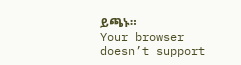ይጫኑ።
Your browser doesn’t support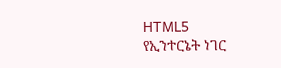HTML5
የኢንተርኔት ነገር